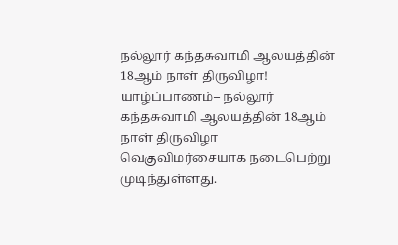நல்லூர் கந்தசுவாமி ஆலயத்தின் 18ஆம் நாள் திருவிழா!
யாழ்ப்பாணம்– நல்லூர் கந்தசுவாமி ஆலயத்தின் 18ஆம் நாள் திருவிழா வெகுவிமர்சையாக நடைபெற்று முடிந்துள்ளது.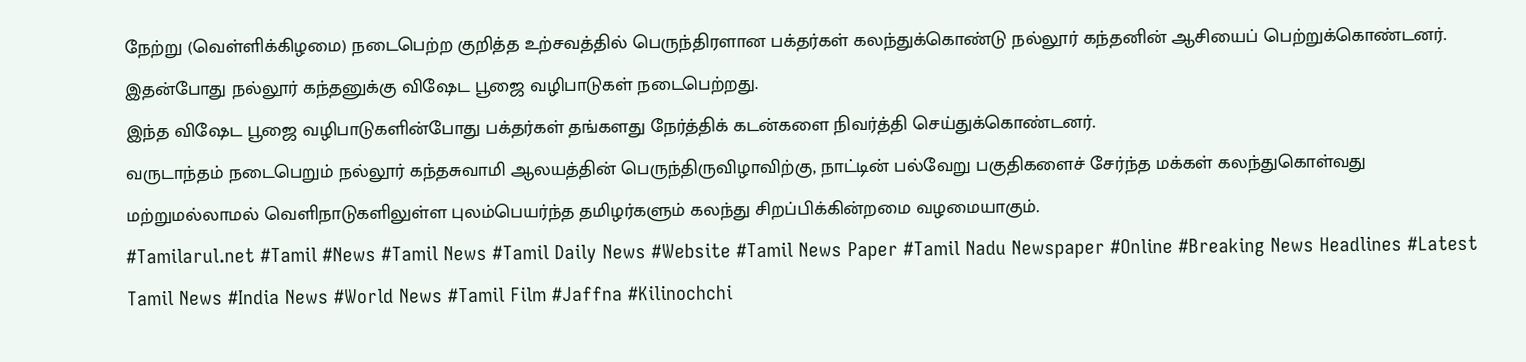நேற்று (வெள்ளிக்கிழமை) நடைபெற்ற குறித்த உற்சவத்தில் பெருந்திரளான பக்தர்கள் கலந்துக்கொண்டு நல்லூர் கந்தனின் ஆசியைப் பெற்றுக்கொண்டனர்.
இதன்போது நல்லூர் கந்தனுக்கு விஷேட பூஜை வழிபாடுகள் நடைபெற்றது.
இந்த விஷேட பூஜை வழிபாடுகளின்போது பக்தர்கள் தங்களது நேர்த்திக் கடன்களை நிவர்த்தி செய்துக்கொண்டனர்.
வருடாந்தம் நடைபெறும் நல்லூர் கந்தசுவாமி ஆலயத்தின் பெருந்திருவிழாவிற்கு, நாட்டின் பல்வேறு பகுதிகளைச் சேர்ந்த மக்கள் கலந்துகொள்வது மற்றுமல்லாமல் வெளிநாடுகளிலுள்ள புலம்பெயர்ந்த தமிழர்களும் கலந்து சிறப்பிக்கின்றமை வழமையாகும்.
#Tamilarul.net #Tamil #News #Tamil News #Tamil Daily News #Website #Tamil News Paper #Tamil Nadu Newspaper #Online #Breaking News Headlines #Latest Tamil News #India News #World News #Tamil Film #Jaffna #Kilinochchi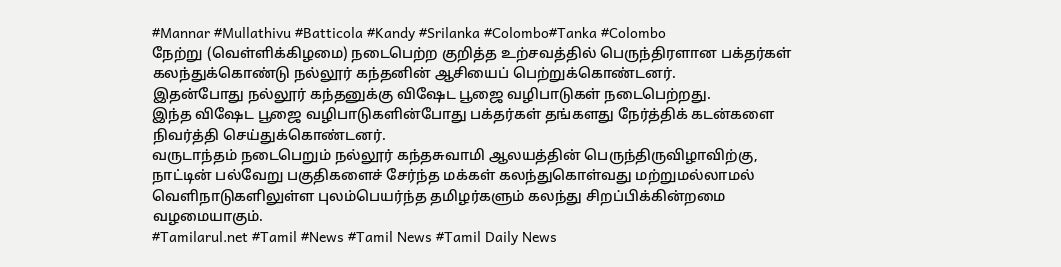#Mannar #Mullathivu #Batticola #Kandy #Srilanka #Colombo#Tanka #Colombo
நேற்று (வெள்ளிக்கிழமை) நடைபெற்ற குறித்த உற்சவத்தில் பெருந்திரளான பக்தர்கள் கலந்துக்கொண்டு நல்லூர் கந்தனின் ஆசியைப் பெற்றுக்கொண்டனர்.
இதன்போது நல்லூர் கந்தனுக்கு விஷேட பூஜை வழிபாடுகள் நடைபெற்றது.
இந்த விஷேட பூஜை வழிபாடுகளின்போது பக்தர்கள் தங்களது நேர்த்திக் கடன்களை நிவர்த்தி செய்துக்கொண்டனர்.
வருடாந்தம் நடைபெறும் நல்லூர் கந்தசுவாமி ஆலயத்தின் பெருந்திருவிழாவிற்கு, நாட்டின் பல்வேறு பகுதிகளைச் சேர்ந்த மக்கள் கலந்துகொள்வது மற்றுமல்லாமல் வெளிநாடுகளிலுள்ள புலம்பெயர்ந்த தமிழர்களும் கலந்து சிறப்பிக்கின்றமை வழமையாகும்.
#Tamilarul.net #Tamil #News #Tamil News #Tamil Daily News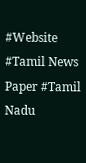#Website #Tamil News Paper #Tamil Nadu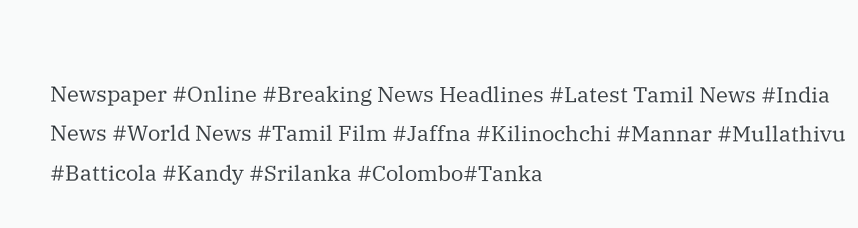Newspaper #Online #Breaking News Headlines #Latest Tamil News #India News #World News #Tamil Film #Jaffna #Kilinochchi #Mannar #Mullathivu #Batticola #Kandy #Srilanka #Colombo#Tanka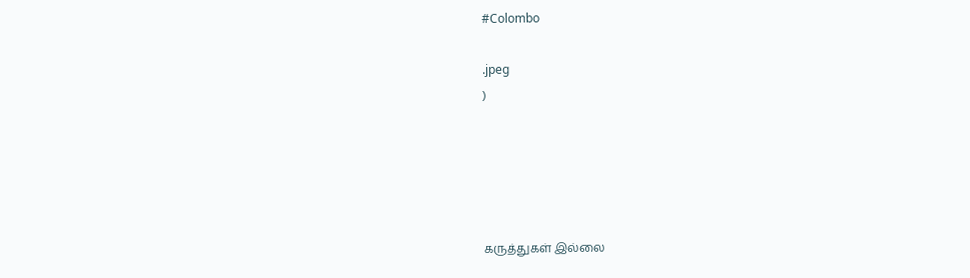#Colombo

.jpeg
)





கருத்துகள் இல்லை